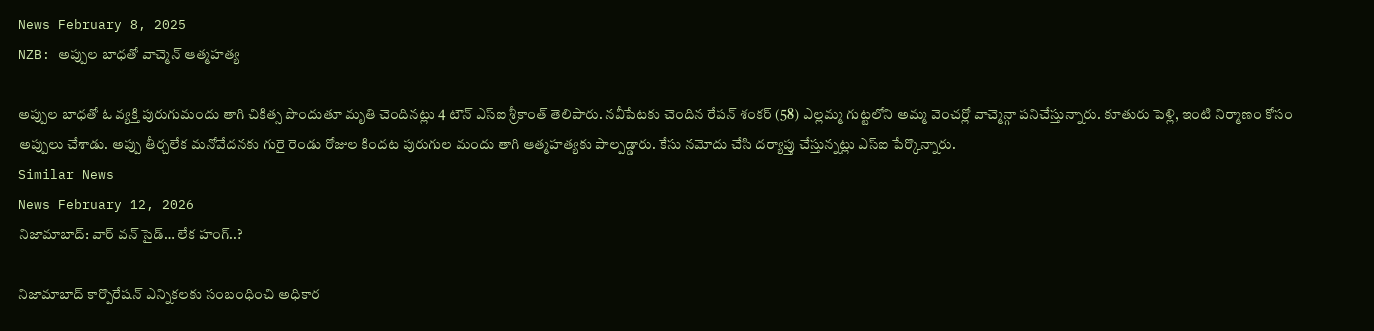News February 8, 2025
NZB: అప్పుల బాధతో వాచ్మెన్ ఆత్మహత్య

అప్పుల బాధతో ఓ వ్యక్తి పురుగుమందు తాగి చికిత్స పొందుతూ మృతి చెందినట్లు 4 టౌన్ ఎస్ఐ శ్రీకాంత్ తెలిపారు. నవీపేటకు చెందిన రేపన్ శంకర్ (58) ఎల్లమ్మ గుట్టలోని అమ్మ వెంచర్లో వాచ్మెన్గా పనిచేస్తున్నారు. కూతురు పెళ్లి, ఇంటి నిర్మాణం కోసం అప్పులు చేశాడు. అప్పు తీర్చలేక మనోవేదనకు గురై రెండు రోజుల కిందట పురుగుల మందు తాగి ఆత్మహత్యకు పాల్పడ్డారు. కేసు నమోదు చేసి దర్యాప్తు చేస్తున్నట్లు ఎస్ఐ పేర్కొన్నారు.
Similar News
News February 12, 2026
నిజామాబాద్: వార్ వన్ సైడ్… లేక హంగ్..?

నిజామాబాద్ కార్పొరేషన్ ఎన్నికలకు సంబంధించి అధికార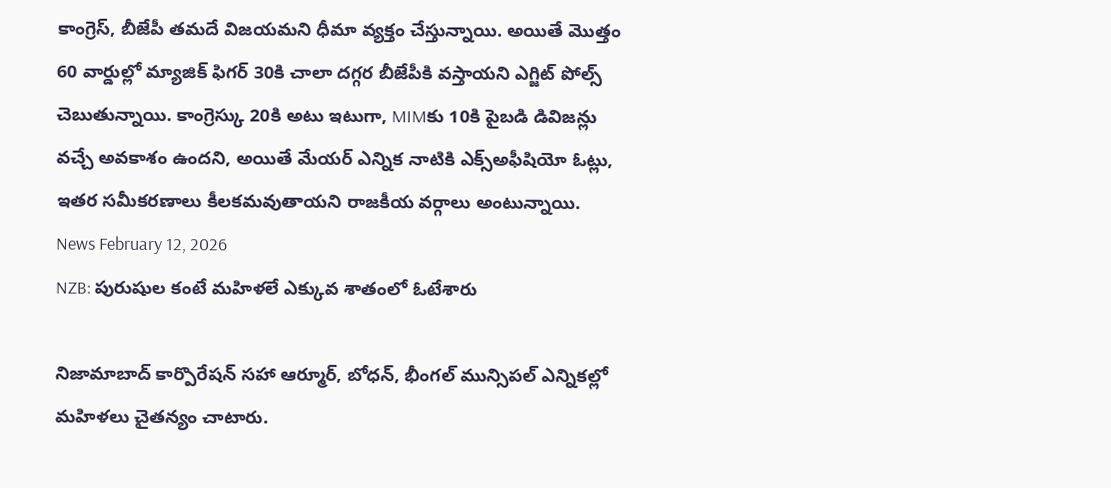కాంగ్రెస్, బీజేపీ తమదే విజయమని ధీమా వ్యక్తం చేస్తున్నాయి. అయితే మొత్తం 60 వార్డుల్లో మ్యాజిక్ ఫిగర్ 30కి చాలా దగ్గర బీజేపీకి వస్తాయని ఎగ్జిట్ పోల్స్ చెబుతున్నాయి. కాంగ్రెస్కు 20కి అటు ఇటుగా, MIMకు 10కి పైబడి డివిజన్లు వచ్చే అవకాశం ఉందని, అయితే మేయర్ ఎన్నిక నాటికి ఎక్స్అఫీషియో ఓట్లు, ఇతర సమీకరణాలు కీలకమవుతాయని రాజకీయ వర్గాలు అంటున్నాయి.
News February 12, 2026
NZB: పురుషుల కంటే మహిళలే ఎక్కువ శాతంలో ఓటేశారు

నిజామాబాద్ కార్పొరేషన్ సహా ఆర్మూర్, బోధన్, భీంగల్ మున్సిపల్ ఎన్నికల్లో మహిళలు చైతన్యం చాటారు.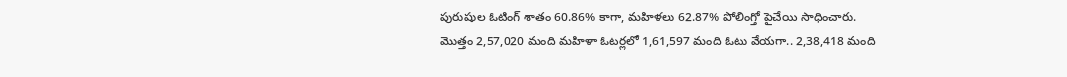పురుషుల ఓటింగ్ శాతం 60.86% కాగా, మహిళలు 62.87% పోలింగ్తో పైచేయి సాధించారు. మొత్తం 2,57,020 మంది మహిళా ఓటర్లలో 1,61,597 మంది ఓటు వేయగా.. 2,38,418 మంది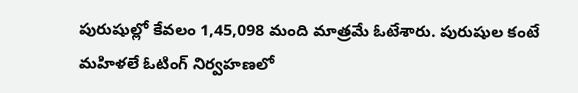పురుషుల్లో కేవలం 1,45,098 మంది మాత్రమే ఓటేశారు. పురుషుల కంటే మహిళలే ఓటింగ్ నిర్వహణలో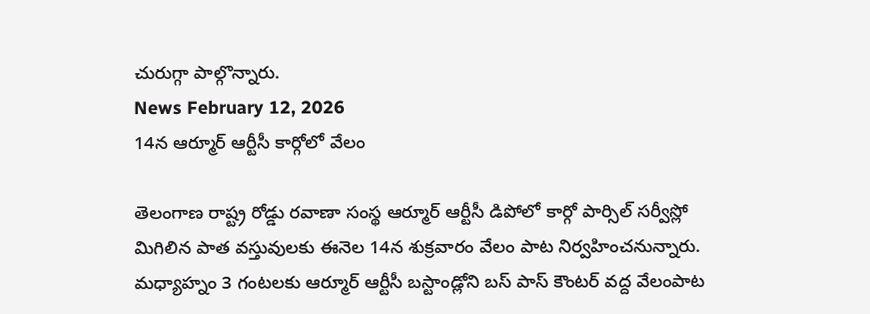చురుగ్గా పాల్గొన్నారు.
News February 12, 2026
14న ఆర్మూర్ ఆర్టీసీ కార్గోలో వేలం

తెలంగాణ రాష్ట్ర రోడ్డు రవాణా సంస్థ ఆర్మూర్ ఆర్టీసీ డిపోలో కార్గో పార్సిల్ సర్వీస్లో మిగిలిన పాత వస్తువులకు ఈనెల 14న శుక్రవారం వేలం పాట నిర్వహించనున్నారు. మధ్యాహ్నం 3 గంటలకు ఆర్మూర్ ఆర్టీసీ బస్టాండ్లోని బస్ పాస్ కౌంటర్ వద్ద వేలంపాట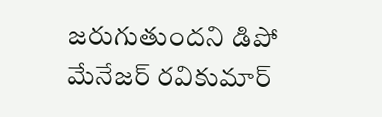జరుగుతుందని డిపో మేనేజర్ రవికుమార్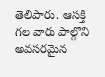తెలిపారు. ఆసక్తి గల వారు పాల్గొని అవసరమైన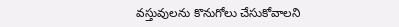వస్తువులను కొనుగోలు చేసుకోవాలని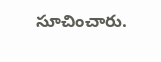సూచించారు.